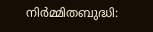നിർമ്മിതബുദ്ധി: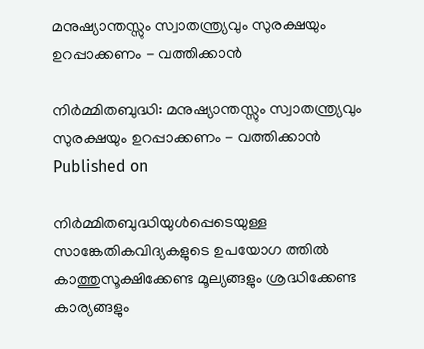മനുഷ്യാന്തസ്സും സ്വാതന്ത്ര്യവും സുരക്ഷയും ഉറപ്പാക്കണം - വത്തിക്കാന്‍

നിർമ്മിതബുദ്ധി: മനുഷ്യാന്തസ്സും സ്വാതന്ത്ര്യവും സുരക്ഷയും ഉറപ്പാക്കണം - വത്തിക്കാന്‍
Published on

നിര്‍മ്മിതബുദ്ധിയുള്‍പ്പെടെയുള്ള സാങ്കേതികവിദ്യകളുടെ ഉപയോഗ ത്തില്‍ കാത്തുസൂക്ഷിക്കേണ്ട മൂല്യങ്ങളും ശ്രദ്ധിക്കേണ്ട കാര്യങ്ങളും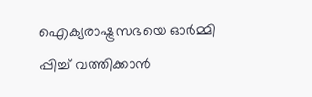ഐക്യരാഷ്ട്രസഭയെ ഓര്‍മ്മി പ്പിച്ച് വത്തിക്കാന്‍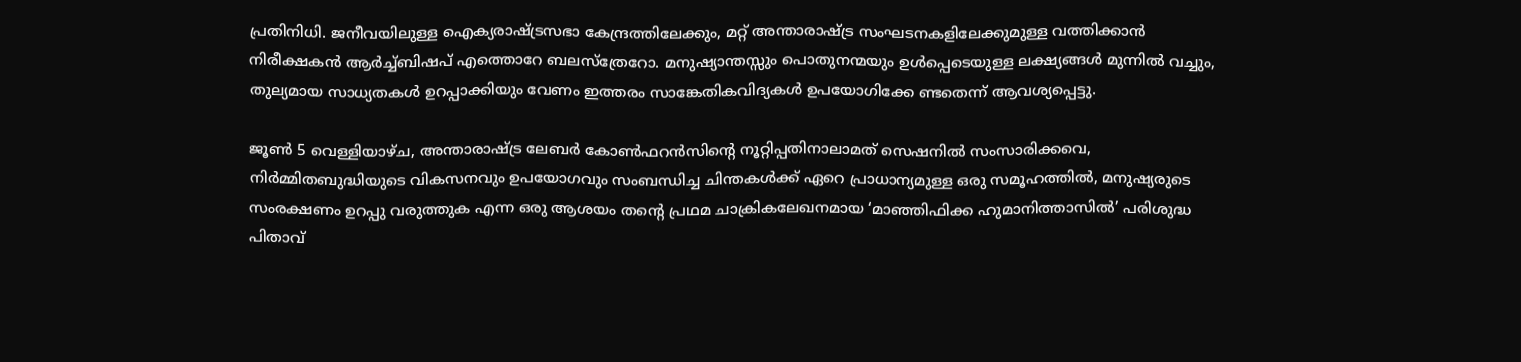പ്രതിനിധി. ജനീവയിലുള്ള ഐക്യരാഷ്ട്രസഭാ കേന്ദ്രത്തിലേക്കും, മറ്റ് അന്താരാഷ്ട്ര സംഘടനകളിലേക്കുമുള്ള വത്തിക്കാന്‍ നിരീക്ഷകന്‍ ആര്‍ച്ച്ബിഷപ് എത്തൊറേ ബലസ്‌ത്രേറോ. മനുഷ്യാന്തസ്സും പൊതുനന്മയും ഉള്‍പ്പെടെയുള്ള ലക്ഷ്യങ്ങള്‍ മുന്നില്‍ വച്ചും, തുല്യമായ സാധ്യതകള്‍ ഉറപ്പാക്കിയും വേണം ഇത്തരം സാങ്കേതികവിദ്യകള്‍ ഉപയോഗിക്കേ ണ്ടതെന്ന് ആവശ്യപ്പെട്ടു.

ജൂണ്‍ 5 വെള്ളിയാഴ്ച, അന്താരാഷ്ട്ര ലേബര്‍ കോണ്‍ഫറന്‍സിന്റെ നൂറ്റിപ്പതിനാലാമത് സെഷനില്‍ സംസാരിക്കവെ, നിര്‍മ്മിതബുദ്ധിയുടെ വികസനവും ഉപയോഗവും സംബന്ധിച്ച ചിന്തകള്‍ക്ക് ഏറെ പ്രാധാന്യമുള്ള ഒരു സമൂഹത്തില്‍, മനുഷ്യരുടെ സംരക്ഷണം ഉറപ്പു വരുത്തുക എന്ന ഒരു ആശയം തന്റെ പ്രഥമ ചാക്രികലേഖനമായ ‘മാഞ്ഞിഫിക്ക ഹുമാനിത്താസില്‍’ പരിശുദ്ധ പിതാവ്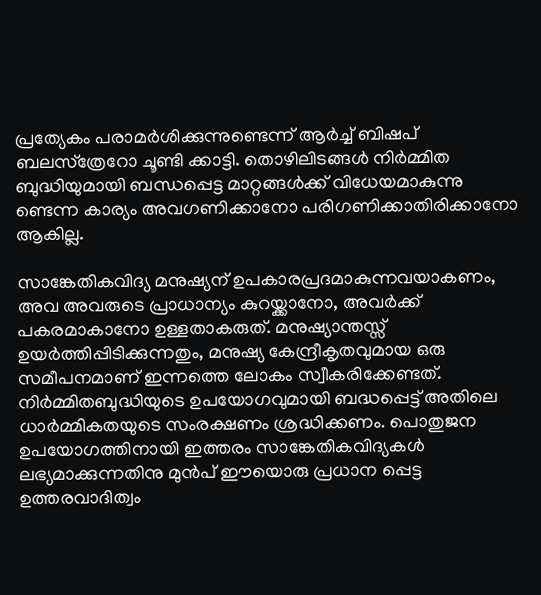പ്രത്യേകം പരാമര്‍ശിക്കുന്നുണ്ടെന്ന് ആർച്ച് ബിഷപ് ബലസ്‌ത്രേറോ ചൂണ്ടി ക്കാട്ടി. തൊഴിലിടങ്ങള്‍ നിര്‍മ്മിത ബുദ്ധിയുമായി ബന്ധപ്പെട്ട മാറ്റങ്ങള്‍ക്ക് വിധേയമാകുന്നു ണ്ടെന്ന കാര്യം അവഗണിക്കാനോ പരിഗണിക്കാതിരിക്കാനോ ആകില്ല.

സാങ്കേതികവിദ്യ മനുഷ്യന് ഉപകാരപ്രദമാകുന്നവയാകണം, അവ അവരുടെ പ്രാധാന്യം കുറയ്ക്കാനോ, അവര്‍ക്ക് പകരമാകാനോ ഉള്ളതാകരുത്. മനുഷ്യാന്തസ്സ് ഉയര്‍ത്തിപ്പിടിക്കുന്നതും, മനുഷ്യ കേന്ദ്രീകൃതവുമായ ഒരു സമീപനമാണ് ഇന്നത്തെ ലോകം സ്വീകരിക്കേണ്ടത്. നിര്‍മ്മിതബുദ്ധിയുടെ ഉപയോഗവുമായി ബദ്ധപ്പെട്ട് അതിലെ ധാര്‍മ്മികതയുടെ സംരക്ഷണം ശ്രദ്ധിക്കണം. പൊതുജന ഉപയോഗത്തിനായി ഇത്തരം സാങ്കേതികവിദ്യകള്‍ ലഭ്യമാക്കുന്നതിനു മുന്‍പ് ഈയൊരു പ്രധാന പ്പെട്ട ഉത്തരവാദിത്വം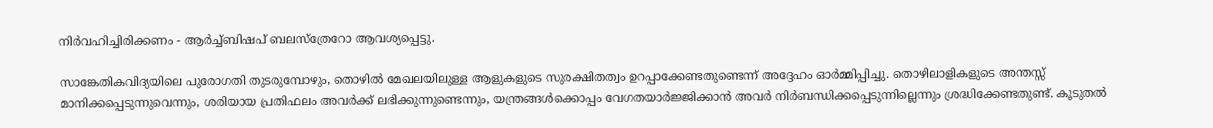നിർവഹിച്ചിരിക്കണം - ആര്‍ച്ച്ബിഷപ് ബലസ്‌ത്രേറോ ആവശ്യപ്പെട്ടു.

സാങ്കേതികവിദ്യയിലെ പുരോഗതി തുടരുമ്പോഴും, തൊഴില്‍ മേഖലയിലുള്ള ആളുകളുടെ സുരക്ഷിതത്വം ഉറപ്പാക്കേണ്ടതുണ്ടെന്ന് അദ്ദേഹം ഓര്‍മ്മിപ്പിച്ചു. തൊഴിലാളികളുടെ അന്തസ്സ് മാനിക്കപ്പെടുന്നുവെന്നും, ശരിയായ പ്രതിഫലം അവര്‍ക്ക് ലഭിക്കുന്നുണ്ടെന്നും, യന്ത്രങ്ങള്‍ക്കൊപ്പം വേഗതയാര്‍ജ്ജിക്കാന്‍ അവര്‍ നിര്‍ബന്ധിക്കപ്പെടുന്നില്ലെന്നും ശ്രദ്ധിക്കേണ്ടതുണ്ട്. കൂടുതല്‍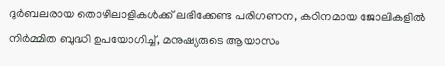ദുര്‍ബലരായ തൊഴിലാളികള്‍ക്ക് ലഭിക്കേണ്ട പരിഗണന, കഠിനമായ ജോലികളില്‍ നിര്‍മ്മിത ബുദ്ധി ഉപയോഗിച്ച്, മനുഷ്യരുടെ ആയാസം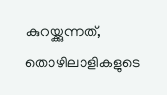കുറയ്ക്കുന്നത്, തൊഴിലാളികളുടെ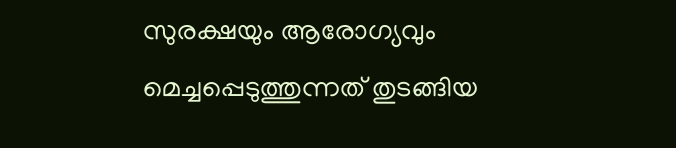സുരക്ഷയും ആരോഗ്യവും മെച്ചപ്പെടുത്തുന്നത് തുടങ്ങിയ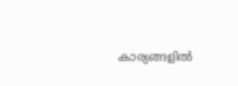കാര്യങ്ങളില്‍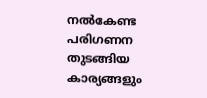നല്‍കേണ്ട പരിഗണന തുടങ്ങിയ കാര്യങ്ങളും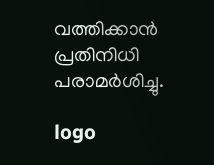വത്തിക്കാന്‍ പ്രതിനിധി പരാമര്‍ശിച്ചു.

logo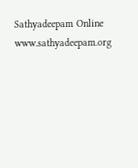Sathyadeepam Online
www.sathyadeepam.org